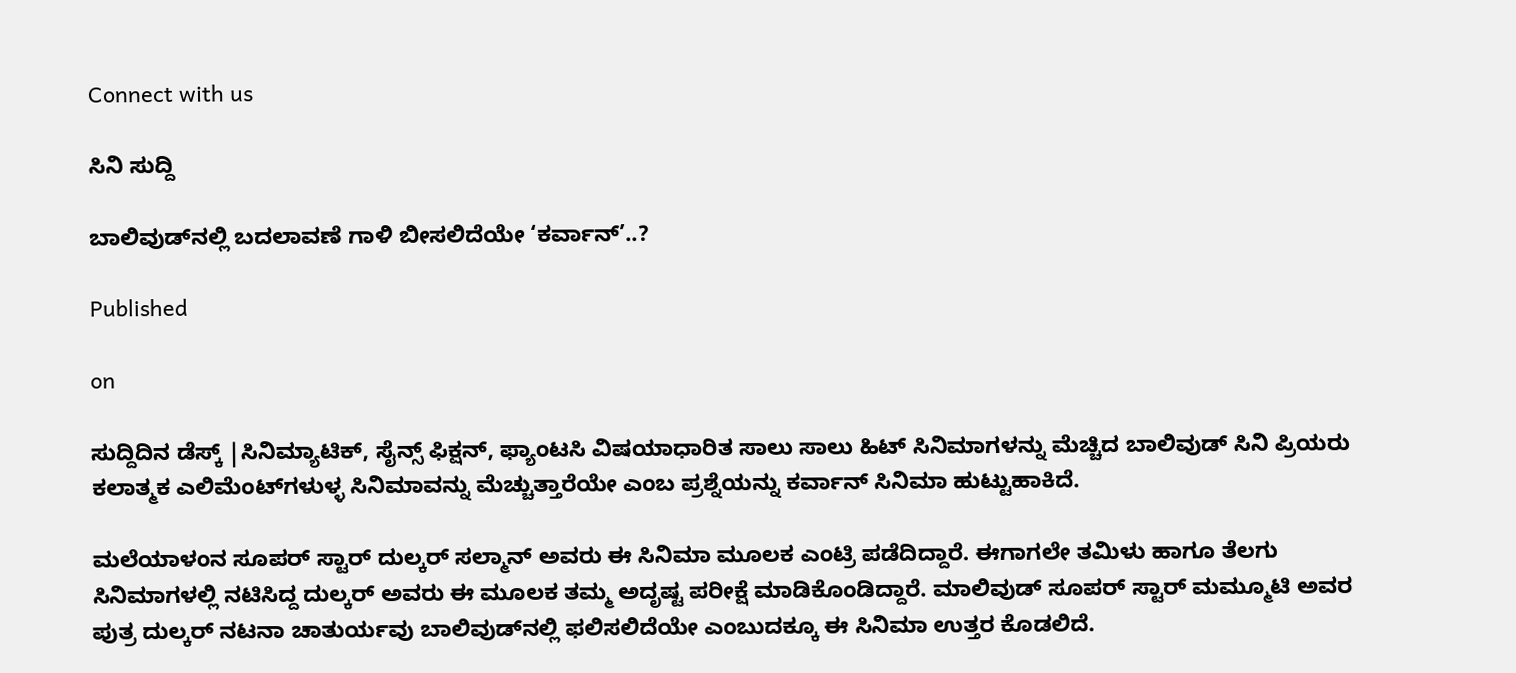Connect with us

ಸಿನಿ ಸುದ್ದಿ

ಬಾಲಿವುಡ್‍ನಲ್ಲಿ ಬದಲಾವಣೆ ಗಾಳಿ ಬೀಸಲಿದೆಯೇ ‘ಕರ್ವಾನ್’..?

Published

on

ಸುದ್ದಿದಿನ ಡೆಸ್ಕ್ |ಸಿನಿಮ್ಯಾಟಿಕ್, ಸೈನ್ಸ್ ಫಿಕ್ಷನ್, ಫ್ಯಾಂಟಸಿ ವಿಷಯಾಧಾರಿತ ಸಾಲು ಸಾಲು ಹಿಟ್ ಸಿನಿಮಾಗಳನ್ನು ಮೆಚ್ಚಿದ ಬಾಲಿವುಡ್ ಸಿನಿ ಪ್ರಿಯರು ಕಲಾತ್ಮಕ ಎಲಿಮೆಂಟ್‍ಗಳುಳ್ಳ ಸಿನಿಮಾವನ್ನು ಮೆಚ್ಚುತ್ತಾರೆಯೇ ಎಂಬ ಪ್ರಶ್ನೆಯನ್ನು ಕರ್ವಾನ್ ಸಿನಿಮಾ ಹುಟ್ಟುಹಾಕಿದೆ.

ಮಲೆಯಾಳಂನ ಸೂಪರ್ ಸ್ಟಾರ್ ದುಲ್ಕರ್ ಸಲ್ಮಾನ್ ಅವರು ಈ ಸಿನಿಮಾ ಮೂಲಕ ಎಂಟ್ರಿ ಪಡೆದಿದ್ದಾರೆ. ಈಗಾಗಲೇ ತಮಿಳು ಹಾಗೂ ತೆಲಗು ಸಿನಿಮಾಗಳಲ್ಲಿ ನಟಿಸಿದ್ದ ದುಲ್ಕರ್ ಅವರು ಈ ಮೂಲಕ ತಮ್ಮ ಅದೃಷ್ಟ ಪರೀಕ್ಷೆ ಮಾಡಿಕೊಂಡಿದ್ದಾರೆ. ಮಾಲಿವುಡ್ ಸೂಪರ್ ಸ್ಟಾರ್ ಮಮ್ಮೂಟಿ ಅವರ ಪುತ್ರ ದುಲ್ಕರ್ ನಟನಾ ಚಾತುರ್ಯವು ಬಾಲಿವುಡ್‍ನಲ್ಲಿ ಫಲಿಸಲಿದೆಯೇ ಎಂಬುದಕ್ಕೂ ಈ ಸಿನಿಮಾ ಉತ್ತರ ಕೊಡಲಿದೆ.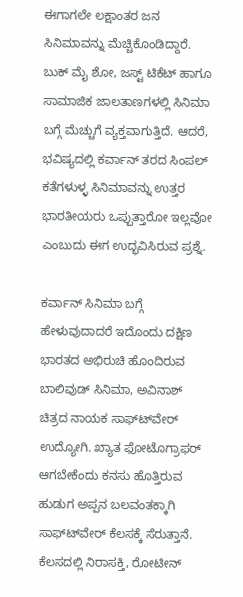ಈಗಾಗಲೇ ಲಕ್ಷಾಂತರ ಜನ ಸಿನಿಮಾವನ್ನು ಮೆಚ್ಚಿಕೊಂಡಿದ್ದಾರೆ. ಬುಕ್ ಮೈ ಶೋ, ಜಸ್ಟ್ ಟಿಕೆಟ್ ಹಾಗೂ ಸಾಮಾಜಿಕ ಜಾಲತಾಣಗಳಲ್ಲಿ ಸಿನಿಮಾ ಬಗ್ಗೆ ಮೆಚ್ಚುಗೆ ವ್ಯಕ್ತವಾಗುತ್ತಿದೆ. ಆದರೆ, ಭವಿಷ್ಯದಲ್ಲಿ ಕರ್ವಾನ್ ತರದ ಸಿಂಪಲ್ ಕತೆಗಳುಳ್ಳ ಸಿನಿಮಾವನ್ನು ಉತ್ತರ ಭಾರತೀಯರು ಒಪ್ಪುತ್ತಾರೋ ಇಲ್ಲವೋ ಎಂಬುದು ಈಗ ಉದ್ಭವಿಸಿರುವ ಪ್ರಶ್ನೆ.

ಕರ್ವಾನ್ ಸಿನಿಮಾ ಬಗ್ಗೆ ಹೇಳುವುದಾದರೆ ಇದೊಂದು ದಕ್ಷಿಣ ಭಾರತದ ಅಭಿರುಚಿ ಹೊಂದಿರುವ ಬಾಲಿವುಡ್ ಸಿನಿಮಾ, ಅವಿನಾಶ್ ಚಿತ್ರದ ನಾಯಕ ಸಾಫ್ಟ್‍ವೇರ್ ಉದ್ಯೋಗಿ. ಖ್ಯಾತ ಫೋಟೊಗ್ರಾಫರ್ ಆಗಬೇಕೆಂದು ಕನಸು ಹೊತ್ತಿರುವ ಹುಡುಗ ಅಪ್ಪನ ಬಲವಂತಕ್ಕಾಗಿ ಸಾಫ್ಟ್‍ವೇರ್ ಕೆಲಸಕ್ಕೆ ಸೆರುತ್ತಾನೆ. ಕೆಲಸದಲ್ಲಿ ನಿರಾಸಕ್ತಿ, ರೋಟೀನ್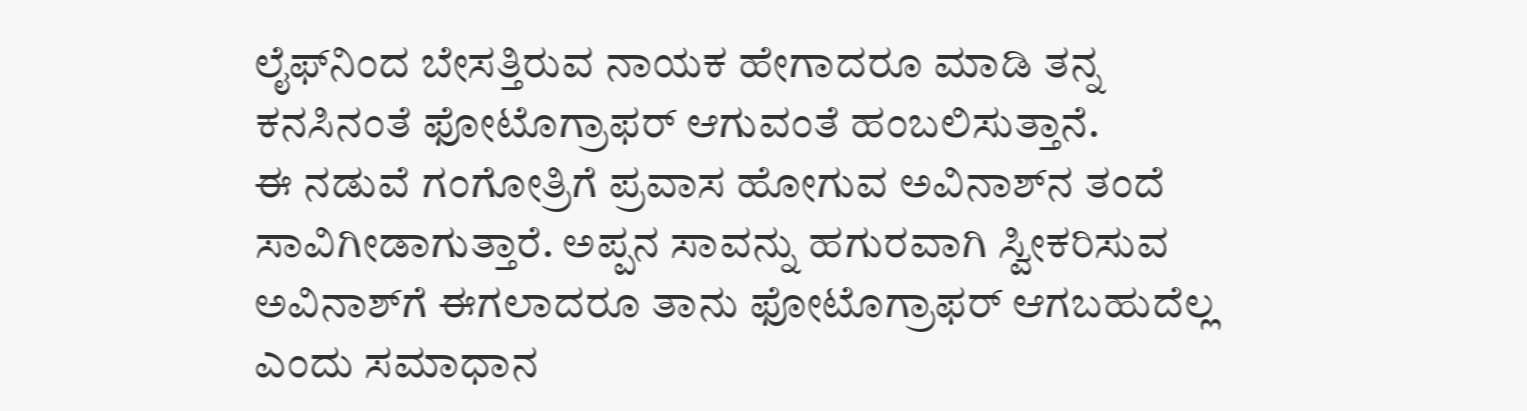ಲೈಫ್‍ನಿಂದ ಬೇಸತ್ತಿರುವ ನಾಯಕ ಹೇಗಾದರೂ ಮಾಡಿ ತನ್ನ ಕನಸಿನಂತೆ ಫೋಟೊಗ್ರಾಫರ್ ಆಗುವಂತೆ ಹಂಬಲಿಸುತ್ತಾನೆ.
ಈ ನಡುವೆ ಗಂಗೋತ್ರಿಗೆ ಪ್ರವಾಸ ಹೋಗುವ ಅವಿನಾಶ್‍ನ ತಂದೆ ಸಾವಿಗೀಡಾಗುತ್ತಾರೆ. ಅಪ್ಪನ ಸಾವನ್ನು ಹಗುರವಾಗಿ ಸ್ವೀಕರಿಸುವ ಅವಿನಾಶ್‍ಗೆ ಈಗಲಾದರೂ ತಾನು ಫೋಟೊಗ್ರಾಫರ್ ಆಗಬಹುದೆಲ್ಲ ಎಂದು ಸಮಾಧಾನ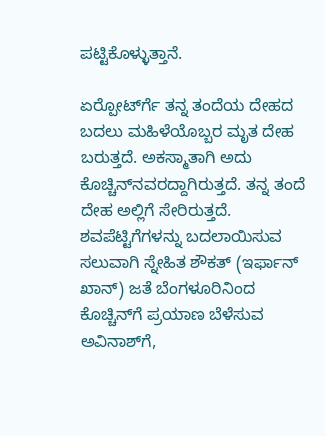ಪಟ್ಟಿಕೊಳ್ಳುತ್ತಾನೆ.

ಏರ್‍ಪೋರ್ಟ್‍ಗೆ ತನ್ನ ತಂದೆಯ ದೇಹದ ಬದಲು ಮಹಿಳೆಯೊಬ್ಬರ ಮೃತ ದೇಹ ಬರುತ್ತದೆ. ಅಕಸ್ಮಾತಾಗಿ ಅದು ಕೊಚ್ಚಿನ್‍ನವರದ್ದಾಗಿರುತ್ತದೆ. ತನ್ನ ತಂದೆ ದೇಹ ಅಲ್ಲಿಗೆ ಸೇರಿರುತ್ತದೆ. ಶವಪೆಟ್ಟಿಗೆಗಳನ್ನು ಬದಲಾಯಿಸುವ ಸಲುವಾಗಿ ಸ್ನೇಹಿತ ಶೌಕತ್ (ಇರ್ಫಾನ್ ಖಾನ್) ಜತೆ ಬೆಂಗಳೂರಿನಿಂದ ಕೊಚ್ಚಿನ್‍ಗೆ ಪ್ರಯಾಣ ಬೆಳೆಸುವ ಅವಿನಾಶ್‍ಗೆ,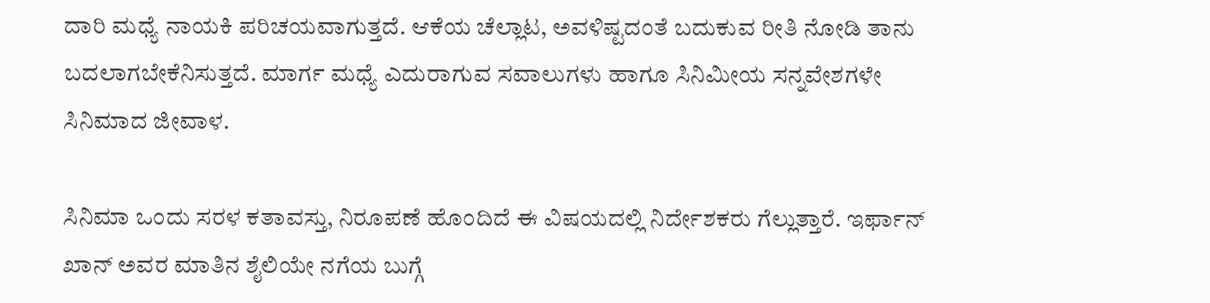ದಾರಿ ಮಧ್ಯೆ ನಾಯಕಿ ಪರಿಚಯವಾಗುತ್ತದೆ. ಆಕೆಯ ಚೆಲ್ಲಾಟ, ಅವಳಿಷ್ಟದಂತೆ ಬದುಕುವ ರೀತಿ ನೋಡಿ ತಾನು ಬದಲಾಗಬೇಕೆನಿಸುತ್ತದೆ. ಮಾರ್ಗ ಮಧ್ಯೆ ಎದುರಾಗುವ ಸವಾಲುಗಳು ಹಾಗೂ ಸಿನಿಮೀಯ ಸನ್ನವೇಶಗಳೇ ಸಿನಿಮಾದ ಜೀವಾಳ.

ಸಿನಿಮಾ ಒಂದು ಸರಳ ಕತಾವಸ್ತು, ನಿರೂಪಣೆ ಹೊಂದಿದೆ ಈ ವಿಷಯದಲ್ಲಿ ನಿರ್ದೇಶಕರು ಗೆಲ್ಲುತ್ತಾರೆ. ಇರ್ಫಾನ್ ಖಾನ್ ಅವರ ಮಾತಿನ ಶೈಲಿಯೇ ನಗೆಯ ಬುಗ್ಗೆ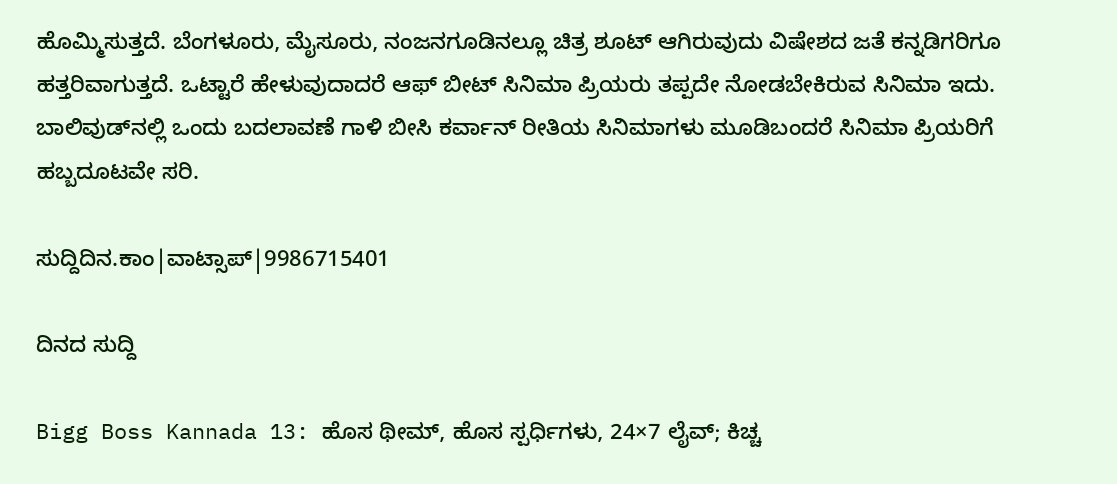ಹೊಮ್ಮಿಸುತ್ತದೆ. ಬೆಂಗಳೂರು, ಮೈಸೂರು, ನಂಜನಗೂಡಿನಲ್ಲೂ ಚಿತ್ರ ಶೂಟ್ ಆಗಿರುವುದು ವಿಷೇಶದ ಜತೆ ಕನ್ನಡಿಗರಿಗೂ ಹತ್ತರಿವಾಗುತ್ತದೆ. ಒಟ್ಟಾರೆ ಹೇಳುವುದಾದರೆ ಆಫ್ ಬೀಟ್ ಸಿನಿಮಾ ಪ್ರಿಯರು ತಪ್ಪದೇ ನೋಡಬೇಕಿರುವ ಸಿನಿಮಾ ಇದು. ಬಾಲಿವುಡ್‍ನಲ್ಲಿ ಒಂದು ಬದಲಾವಣೆ ಗಾಳಿ ಬೀಸಿ ಕರ್ವಾನ್ ರೀತಿಯ ಸಿನಿಮಾಗಳು ಮೂಡಿಬಂದರೆ ಸಿನಿಮಾ ಪ್ರಿಯರಿಗೆ ಹಬ್ಬದೂಟವೇ ಸರಿ.

ಸುದ್ದಿದಿನ.ಕಾಂ|ವಾಟ್ಸಾಪ್|9986715401

ದಿನದ ಸುದ್ದಿ

Bigg Boss Kannada 13: ಹೊಸ ಥೀಮ್, ಹೊಸ ಸ್ಪರ್ಧಿಗಳು, 24×7 ಲೈವ್‌; ಕಿಚ್ಚ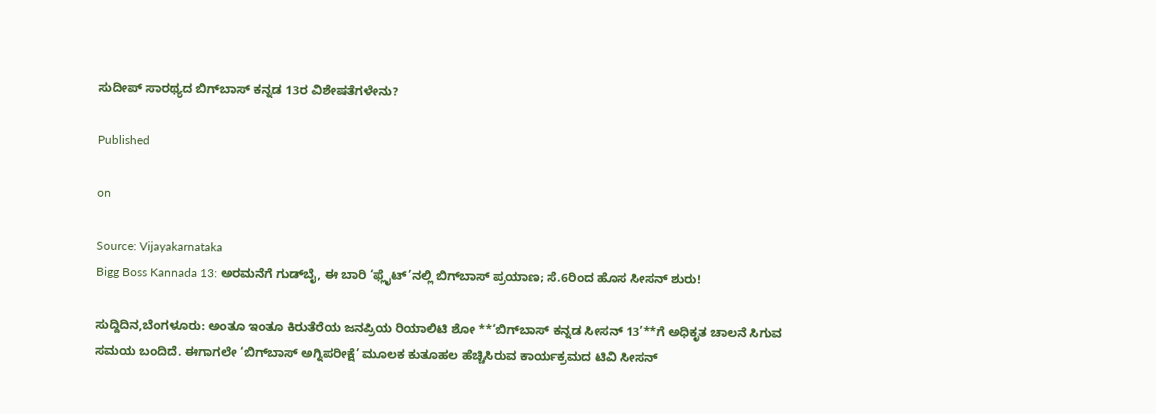ಸುದೀಪ್‌ ಸಾರಥ್ಯದ ಬಿಗ್‌ಬಾಸ್‌ ಕನ್ನಡ 13ರ ವಿಶೇಷತೆಗಳೇನು?

Published

on

Source: Vijayakarnataka
Bigg Boss Kannada 13: ಅರಮನೆಗೆ ಗುಡ್‌ಬೈ, ಈ ಬಾರಿ ‘ಫ್ಲೈಟ್’ನಲ್ಲಿ ಬಿಗ್‌ಬಾಸ್‌ ಪ್ರಯಾಣ; ಸೆ.6ರಿಂದ ಹೊಸ ಸೀಸನ್‌ ಶುರು!

ಸುದ್ದಿದಿನ,ಬೆಂಗಳೂರು: ಅಂತೂ ಇಂತೂ ಕಿರುತೆರೆಯ ಜನಪ್ರಿಯ ರಿಯಾಲಿಟಿ ಶೋ **‘ಬಿಗ್‌ಬಾಸ್‌ ಕನ್ನಡ ಸೀಸನ್‌ 13’**ಗೆ ಅಧಿಕೃತ ಚಾಲನೆ ಸಿಗುವ ಸಮಯ ಬಂದಿದೆ. ಈಗಾಗಲೇ ‘ಬಿಗ್‌ಬಾಸ್‌ ಅಗ್ನಿಪರೀಕ್ಷೆ’ ಮೂಲಕ ಕುತೂಹಲ ಹೆಚ್ಚಿಸಿರುವ ಕಾರ್ಯಕ್ರಮದ ಟಿವಿ ಸೀಸನ್‌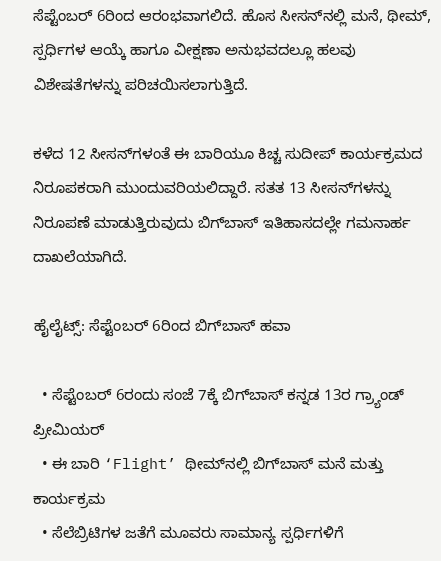ಸೆಪ್ಟೆಂಬರ್‌ 6ರಿಂದ ಆರಂಭವಾಗಲಿದೆ. ಹೊಸ ಸೀಸನ್‌ನಲ್ಲಿ ಮನೆ, ಥೀಮ್‌, ಸ್ಪರ್ಧಿಗಳ ಆಯ್ಕೆ ಹಾಗೂ ವೀಕ್ಷಣಾ ಅನುಭವದಲ್ಲೂ ಹಲವು ವಿಶೇಷತೆಗಳನ್ನು ಪರಿಚಯಿಸಲಾಗುತ್ತಿದೆ.

ಕಳೆದ 12 ಸೀಸನ್‌ಗಳಂತೆ ಈ ಬಾರಿಯೂ ಕಿಚ್ಚ ಸುದೀಪ್‌ ಕಾರ್ಯಕ್ರಮದ ನಿರೂಪಕರಾಗಿ ಮುಂದುವರಿಯಲಿದ್ದಾರೆ. ಸತತ 13 ಸೀಸನ್‌ಗಳನ್ನು ನಿರೂಪಣೆ ಮಾಡುತ್ತಿರುವುದು ಬಿಗ್‌ಬಾಸ್‌ ಇತಿಹಾಸದಲ್ಲೇ ಗಮನಾರ್ಹ ದಾಖಲೆಯಾಗಿದೆ.

ಹೈಲೈಟ್ಸ್: ಸೆಪ್ಟೆಂಬರ್ 6ರಿಂದ ಬಿಗ್‌ಬಾಸ್‌ ಹವಾ

  • ಸೆಪ್ಟೆಂಬರ್‌ 6ರಂದು ಸಂಜೆ 7ಕ್ಕೆ ಬಿಗ್‌ಬಾಸ್‌ ಕನ್ನಡ 13ರ ಗ್ರ್ಯಾಂಡ್‌ ಪ್ರೀಮಿಯರ್‌
  • ಈ ಬಾರಿ ‘Flight’ ಥೀಮ್‌ನಲ್ಲಿ ಬಿಗ್‌ಬಾಸ್‌ ಮನೆ ಮತ್ತು ಕಾರ್ಯಕ್ರಮ
  • ಸೆಲೆಬ್ರಿಟಿಗಳ ಜತೆಗೆ ಮೂವರು ಸಾಮಾನ್ಯ ಸ್ಪರ್ಧಿಗಳಿಗೆ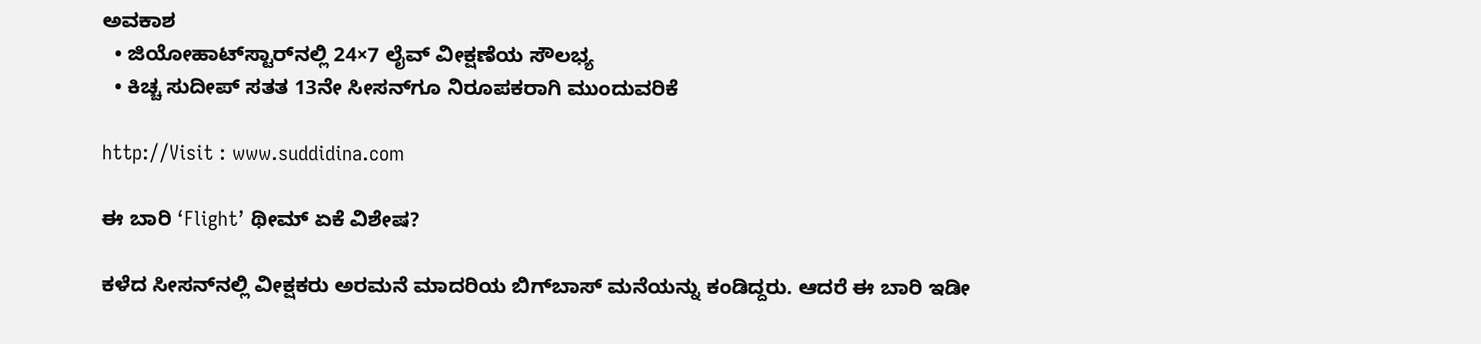ಅವಕಾಶ
  • ಜಿಯೋಹಾಟ್‌ಸ್ಟಾರ್‌ನಲ್ಲಿ 24×7 ಲೈವ್‌ ವೀಕ್ಷಣೆಯ ಸೌಲಭ್ಯ
  • ಕಿಚ್ಚ ಸುದೀಪ್‌ ಸತತ 13ನೇ ಸೀಸನ್‌ಗೂ ನಿರೂಪಕರಾಗಿ ಮುಂದುವರಿಕೆ

http://Visit : www.suddidina.com

ಈ ಬಾರಿ ‘Flight’ ಥೀಮ್‌ ಏಕೆ ವಿಶೇಷ?

ಕಳೆದ ಸೀಸನ್‌ನಲ್ಲಿ ವೀಕ್ಷಕರು ಅರಮನೆ ಮಾದರಿಯ ಬಿಗ್‌ಬಾಸ್‌ ಮನೆಯನ್ನು ಕಂಡಿದ್ದರು. ಆದರೆ ಈ ಬಾರಿ ಇಡೀ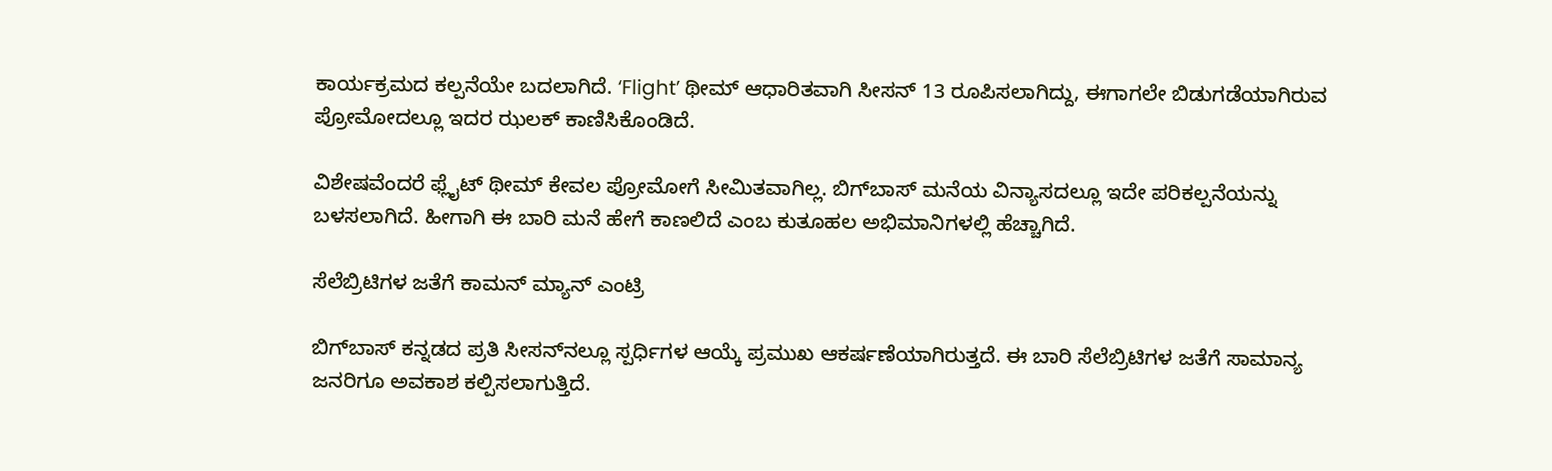ಕಾರ್ಯಕ್ರಮದ ಕಲ್ಪನೆಯೇ ಬದಲಾಗಿದೆ. ‘Flight’ ಥೀಮ್‌ ಆಧಾರಿತವಾಗಿ ಸೀಸನ್‌ 13 ರೂಪಿಸಲಾಗಿದ್ದು, ಈಗಾಗಲೇ ಬಿಡುಗಡೆಯಾಗಿರುವ ಪ್ರೋಮೋದಲ್ಲೂ ಇದರ ಝಲಕ್‌ ಕಾಣಿಸಿಕೊಂಡಿದೆ.

ವಿಶೇಷವೆಂದರೆ ಫ್ಲೈಟ್‌ ಥೀಮ್‌ ಕೇವಲ ಪ್ರೋಮೋಗೆ ಸೀಮಿತವಾಗಿಲ್ಲ. ಬಿಗ್‌ಬಾಸ್‌ ಮನೆಯ ವಿನ್ಯಾಸದಲ್ಲೂ ಇದೇ ಪರಿಕಲ್ಪನೆಯನ್ನು ಬಳಸಲಾಗಿದೆ. ಹೀಗಾಗಿ ಈ ಬಾರಿ ಮನೆ ಹೇಗೆ ಕಾಣಲಿದೆ ಎಂಬ ಕುತೂಹಲ ಅಭಿಮಾನಿಗಳಲ್ಲಿ ಹೆಚ್ಚಾಗಿದೆ.

ಸೆಲೆಬ್ರಿಟಿಗಳ ಜತೆಗೆ ಕಾಮನ್‌ ಮ್ಯಾನ್‌ ಎಂಟ್ರಿ

ಬಿಗ್‌ಬಾಸ್‌ ಕನ್ನಡದ ಪ್ರತಿ ಸೀಸನ್‌ನಲ್ಲೂ ಸ್ಪರ್ಧಿಗಳ ಆಯ್ಕೆ ಪ್ರಮುಖ ಆಕರ್ಷಣೆಯಾಗಿರುತ್ತದೆ. ಈ ಬಾರಿ ಸೆಲೆಬ್ರಿಟಿಗಳ ಜತೆಗೆ ಸಾಮಾನ್ಯ ಜನರಿಗೂ ಅವಕಾಶ ಕಲ್ಪಿಸಲಾಗುತ್ತಿದೆ.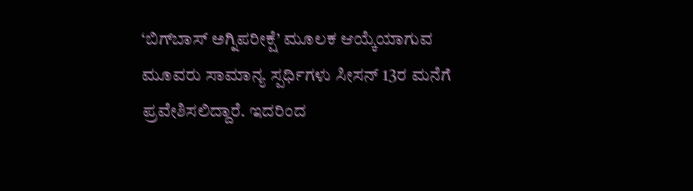‘ಬಿಗ್‌ಬಾಸ್‌ ಅಗ್ನಿಪರೀಕ್ಷೆ’ ಮೂಲಕ ಆಯ್ಕೆಯಾಗುವ ಮೂವರು ಸಾಮಾನ್ಯ ಸ್ಪರ್ಧಿಗಳು ಸೀಸನ್‌ 13ರ ಮನೆಗೆ ಪ್ರವೇಶಿಸಲಿದ್ದಾರೆ. ಇದರಿಂದ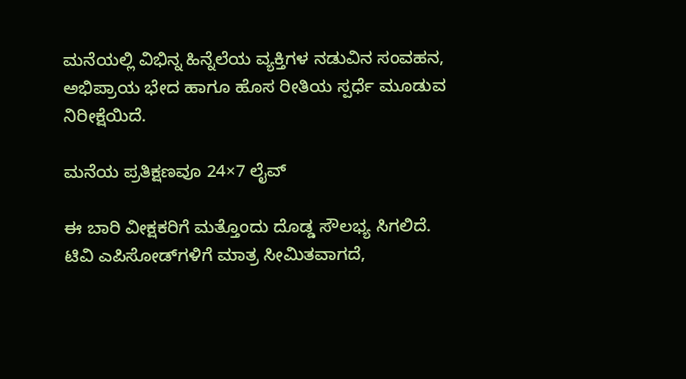ಮನೆಯಲ್ಲಿ ವಿಭಿನ್ನ ಹಿನ್ನೆಲೆಯ ವ್ಯಕ್ತಿಗಳ ನಡುವಿನ ಸಂವಹನ, ಅಭಿಪ್ರಾಯ ಭೇದ ಹಾಗೂ ಹೊಸ ರೀತಿಯ ಸ್ಪರ್ಧೆ ಮೂಡುವ ನಿರೀಕ್ಷೆಯಿದೆ.

ಮನೆಯ ಪ್ರತಿಕ್ಷಣವೂ 24×7 ಲೈವ್‌

ಈ ಬಾರಿ ವೀಕ್ಷಕರಿಗೆ ಮತ್ತೊಂದು ದೊಡ್ಡ ಸೌಲಭ್ಯ ಸಿಗಲಿದೆ. ಟಿವಿ ಎಪಿಸೋಡ್‌ಗಳಿಗೆ ಮಾತ್ರ ಸೀಮಿತವಾಗದೆ,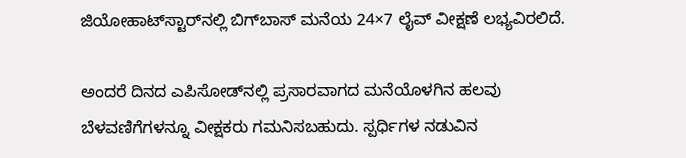ಜಿಯೋಹಾಟ್‌ಸ್ಟಾರ್‌ನಲ್ಲಿ ಬಿಗ್‌ಬಾಸ್‌ ಮನೆಯ 24×7 ಲೈವ್‌ ವೀಕ್ಷಣೆ ಲಭ್ಯವಿರಲಿದೆ.

ಅಂದರೆ ದಿನದ ಎಪಿಸೋಡ್‌ನಲ್ಲಿ ಪ್ರಸಾರವಾಗದ ಮನೆಯೊಳಗಿನ ಹಲವು ಬೆಳವಣಿಗೆಗಳನ್ನೂ ವೀಕ್ಷಕರು ಗಮನಿಸಬಹುದು. ಸ್ಪರ್ಧಿಗಳ ನಡುವಿನ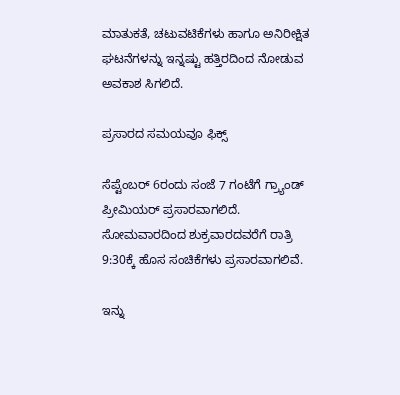ಮಾತುಕತೆ, ಚಟುವಟಿಕೆಗಳು ಹಾಗೂ ಅನಿರೀಕ್ಷಿತ ಘಟನೆಗಳನ್ನು ಇನ್ನಷ್ಟು ಹತ್ತಿರದಿಂದ ನೋಡುವ ಅವಕಾಶ ಸಿಗಲಿದೆ.

ಪ್ರಸಾರದ ಸಮಯವೂ ಫಿಕ್ಸ್‌

ಸೆಪ್ಟೆಂಬರ್‌ 6ರಂದು ಸಂಜೆ 7 ಗಂಟೆಗೆ ಗ್ರ್ಯಾಂಡ್‌ ಪ್ರೀಮಿಯರ್‌ ಪ್ರಸಾರವಾಗಲಿದೆ. ಸೋಮವಾರದಿಂದ ಶುಕ್ರವಾರದವರೆಗೆ ರಾತ್ರಿ 9:30ಕ್ಕೆ ಹೊಸ ಸಂಚಿಕೆಗಳು ಪ್ರಸಾರವಾಗಲಿವೆ.

ಇನ್ನು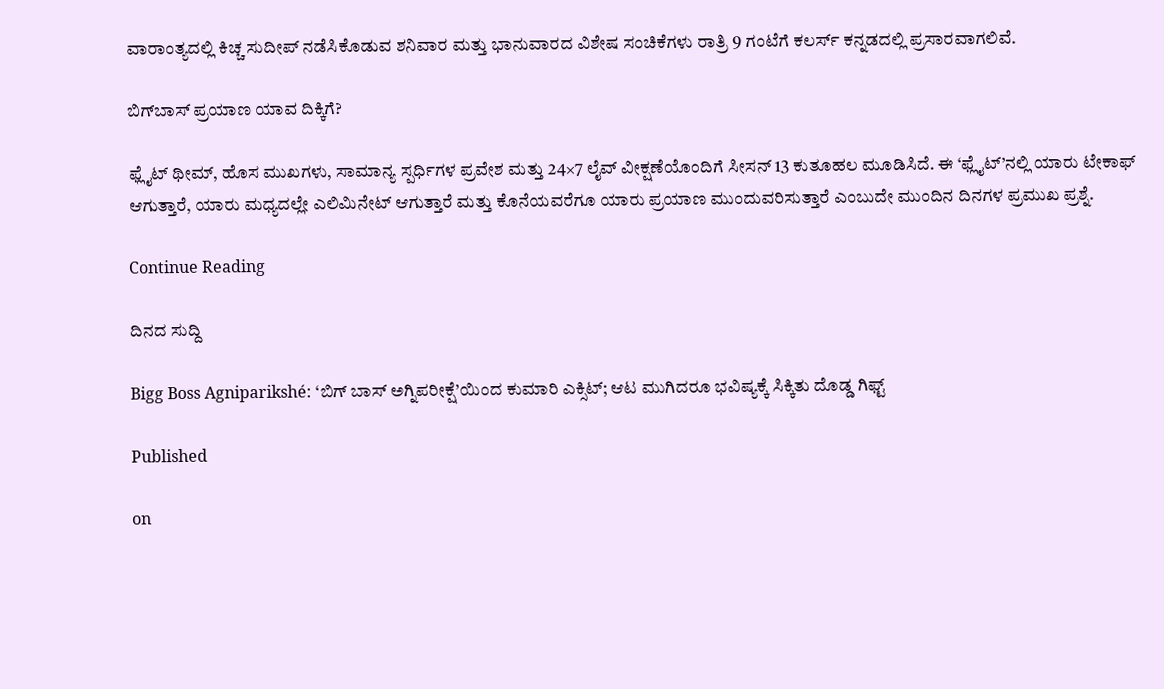ವಾರಾಂತ್ಯದಲ್ಲಿ ಕಿಚ್ಚ ಸುದೀಪ್‌ ನಡೆಸಿಕೊಡುವ ಶನಿವಾರ ಮತ್ತು ಭಾನುವಾರದ ವಿಶೇಷ ಸಂಚಿಕೆಗಳು ರಾತ್ರಿ 9 ಗಂಟೆಗೆ ಕಲರ್ಸ್‌ ಕನ್ನಡದಲ್ಲಿ ಪ್ರಸಾರವಾಗಲಿವೆ.

ಬಿಗ್‌ಬಾಸ್‌ ಪ್ರಯಾಣ ಯಾವ ದಿಕ್ಕಿಗೆ?

ಫ್ಲೈಟ್‌ ಥೀಮ್‌, ಹೊಸ ಮುಖಗಳು, ಸಾಮಾನ್ಯ ಸ್ಪರ್ಧಿಗಳ ಪ್ರವೇಶ ಮತ್ತು 24×7 ಲೈವ್‌ ವೀಕ್ಷಣೆಯೊಂದಿಗೆ ಸೀಸನ್‌ 13 ಕುತೂಹಲ ಮೂಡಿಸಿದೆ. ಈ ‘ಫ್ಲೈಟ್‌’ನಲ್ಲಿ ಯಾರು ಟೇಕಾಫ್‌ ಆಗುತ್ತಾರೆ, ಯಾರು ಮಧ್ಯದಲ್ಲೇ ಎಲಿಮಿನೇಟ್‌ ಆಗುತ್ತಾರೆ ಮತ್ತು ಕೊನೆಯವರೆಗೂ ಯಾರು ಪ್ರಯಾಣ ಮುಂದುವರಿಸುತ್ತಾರೆ ಎಂಬುದೇ ಮುಂದಿನ ದಿನಗಳ ಪ್ರಮುಖ ಪ್ರಶ್ನೆ.

Continue Reading

ದಿನದ ಸುದ್ದಿ

Bigg Boss Agniparikshé: ‘ಬಿಗ್ ಬಾಸ್ ಅಗ್ನಿಪರೀಕ್ಷೆ’ಯಿಂದ ಕುಮಾರಿ ಎಕ್ಸಿಟ್; ಆಟ ಮುಗಿದರೂ ಭವಿಷ್ಯಕ್ಕೆ ಸಿಕ್ಕಿತು ದೊಡ್ಡ ಗಿಫ್ಟ್

Published

on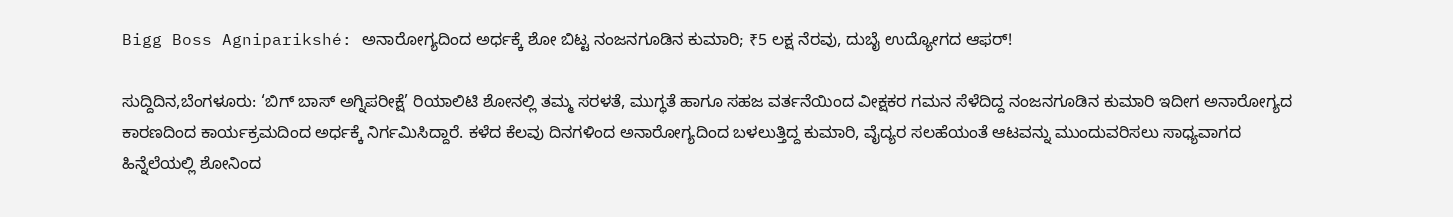Bigg Boss Agniparikshé: ಅನಾರೋಗ್ಯದಿಂದ ಅರ್ಧಕ್ಕೆ ಶೋ ಬಿಟ್ಟ ನಂಜನಗೂಡಿನ ಕುಮಾರಿ; ₹5 ಲಕ್ಷ ನೆರವು, ದುಬೈ ಉದ್ಯೋಗದ ಆಫರ್!

ಸುದ್ದಿದಿನ,ಬೆಂಗಳೂರು: ‘ಬಿಗ್ ಬಾಸ್ ಅಗ್ನಿಪರೀಕ್ಷೆ’ ರಿಯಾಲಿಟಿ ಶೋನಲ್ಲಿ ತಮ್ಮ ಸರಳತೆ, ಮುಗ್ಧತೆ ಹಾಗೂ ಸಹಜ ವರ್ತನೆಯಿಂದ ವೀಕ್ಷಕರ ಗಮನ ಸೆಳೆದಿದ್ದ ನಂಜನಗೂಡಿನ ಕುಮಾರಿ ಇದೀಗ ಅನಾರೋಗ್ಯದ ಕಾರಣದಿಂದ ಕಾರ್ಯಕ್ರಮದಿಂದ ಅರ್ಧಕ್ಕೆ ನಿರ್ಗಮಿಸಿದ್ದಾರೆ. ಕಳೆದ ಕೆಲವು ದಿನಗಳಿಂದ ಅನಾರೋಗ್ಯದಿಂದ ಬಳಲುತ್ತಿದ್ದ ಕುಮಾರಿ, ವೈದ್ಯರ ಸಲಹೆಯಂತೆ ಆಟವನ್ನು ಮುಂದುವರಿಸಲು ಸಾಧ್ಯವಾಗದ ಹಿನ್ನೆಲೆಯಲ್ಲಿ ಶೋನಿಂದ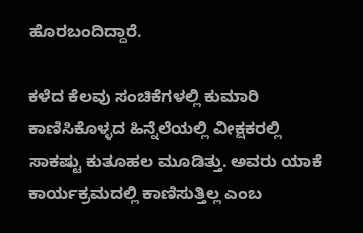ಹೊರಬಂದಿದ್ದಾರೆ.

ಕಳೆದ ಕೆಲವು ಸಂಚಿಕೆಗಳಲ್ಲಿ ಕುಮಾರಿ ಕಾಣಿಸಿಕೊಳ್ಳದ ಹಿನ್ನೆಲೆಯಲ್ಲಿ ವೀಕ್ಷಕರಲ್ಲಿ ಸಾಕಷ್ಟು ಕುತೂಹಲ ಮೂಡಿತ್ತು. ಅವರು ಯಾಕೆ ಕಾರ್ಯಕ್ರಮದಲ್ಲಿ ಕಾಣಿಸುತ್ತಿಲ್ಲ ಎಂಬ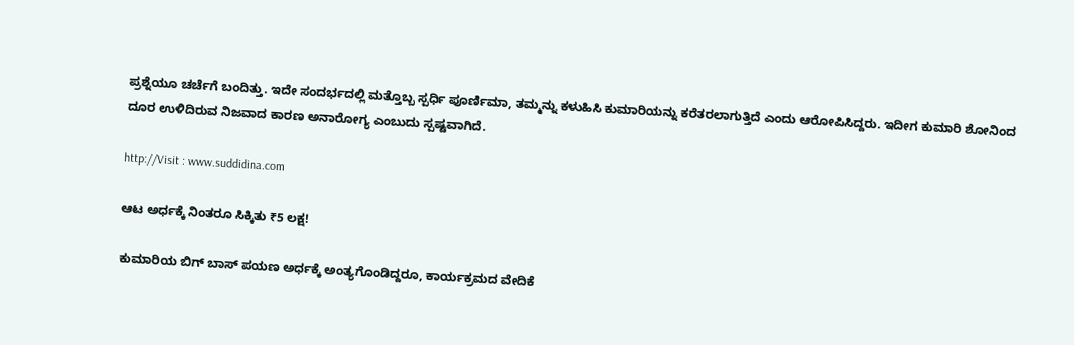ಪ್ರಶ್ನೆಯೂ ಚರ್ಚೆಗೆ ಬಂದಿತ್ತು. ಇದೇ ಸಂದರ್ಭದಲ್ಲಿ ಮತ್ತೊಬ್ಬ ಸ್ಪರ್ಧಿ ಪೂರ್ಣಿಮಾ, ತಮ್ಮನ್ನು ಕಳುಹಿಸಿ ಕುಮಾರಿಯನ್ನು ಕರೆತರಲಾಗುತ್ತಿದೆ ಎಂದು ಆರೋಪಿಸಿದ್ದರು. ಇದೀಗ ಕುಮಾರಿ ಶೋನಿಂದ ದೂರ ಉಳಿದಿರುವ ನಿಜವಾದ ಕಾರಣ ಅನಾರೋಗ್ಯ ಎಂಬುದು ಸ್ಪಷ್ಟವಾಗಿದೆ.

http://Visit : www.suddidina.com

ಆಟ ಅರ್ಧಕ್ಕೆ ನಿಂತರೂ ಸಿಕ್ಕಿತು ₹5 ಲಕ್ಷ!

ಕುಮಾರಿಯ ಬಿಗ್ ಬಾಸ್ ಪಯಣ ಅರ್ಧಕ್ಕೆ ಅಂತ್ಯಗೊಂಡಿದ್ದರೂ, ಕಾರ್ಯಕ್ರಮದ ವೇದಿಕೆ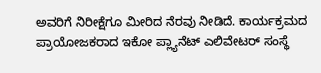ಅವರಿಗೆ ನಿರೀಕ್ಷೆಗೂ ಮೀರಿದ ನೆರವು ನೀಡಿದೆ. ಕಾರ್ಯಕ್ರಮದ ಪ್ರಾಯೋಜಕರಾದ ಇಕೋ ಪ್ಲ್ಯಾನೆಟ್ ಎಲಿವೇಟರ್ ಸಂಸ್ಥೆ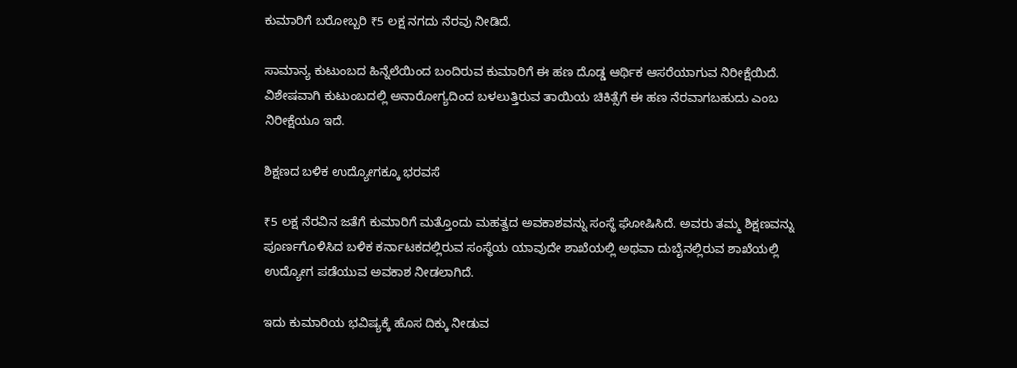ಕುಮಾರಿಗೆ ಬರೋಬ್ಬರಿ ₹5 ಲಕ್ಷ ನಗದು ನೆರವು ನೀಡಿದೆ.

ಸಾಮಾನ್ಯ ಕುಟುಂಬದ ಹಿನ್ನೆಲೆಯಿಂದ ಬಂದಿರುವ ಕುಮಾರಿಗೆ ಈ ಹಣ ದೊಡ್ಡ ಆರ್ಥಿಕ ಆಸರೆಯಾಗುವ ನಿರೀಕ್ಷೆಯಿದೆ. ವಿಶೇಷವಾಗಿ ಕುಟುಂಬದಲ್ಲಿ ಅನಾರೋಗ್ಯದಿಂದ ಬಳಲುತ್ತಿರುವ ತಾಯಿಯ ಚಿಕಿತ್ಸೆಗೆ ಈ ಹಣ ನೆರವಾಗಬಹುದು ಎಂಬ ನಿರೀಕ್ಷೆಯೂ ಇದೆ.

ಶಿಕ್ಷಣದ ಬಳಿಕ ಉದ್ಯೋಗಕ್ಕೂ ಭರವಸೆ

₹5 ಲಕ್ಷ ನೆರವಿನ ಜತೆಗೆ ಕುಮಾರಿಗೆ ಮತ್ತೊಂದು ಮಹತ್ವದ ಅವಕಾಶವನ್ನು ಸಂಸ್ಥೆ ಘೋಷಿಸಿದೆ. ಅವರು ತಮ್ಮ ಶಿಕ್ಷಣವನ್ನು ಪೂರ್ಣಗೊಳಿಸಿದ ಬಳಿಕ ಕರ್ನಾಟಕದಲ್ಲಿರುವ ಸಂಸ್ಥೆಯ ಯಾವುದೇ ಶಾಖೆಯಲ್ಲಿ ಅಥವಾ ದುಬೈನಲ್ಲಿರುವ ಶಾಖೆಯಲ್ಲಿ ಉದ್ಯೋಗ ಪಡೆಯುವ ಅವಕಾಶ ನೀಡಲಾಗಿದೆ.

ಇದು ಕುಮಾರಿಯ ಭವಿಷ್ಯಕ್ಕೆ ಹೊಸ ದಿಕ್ಕು ನೀಡುವ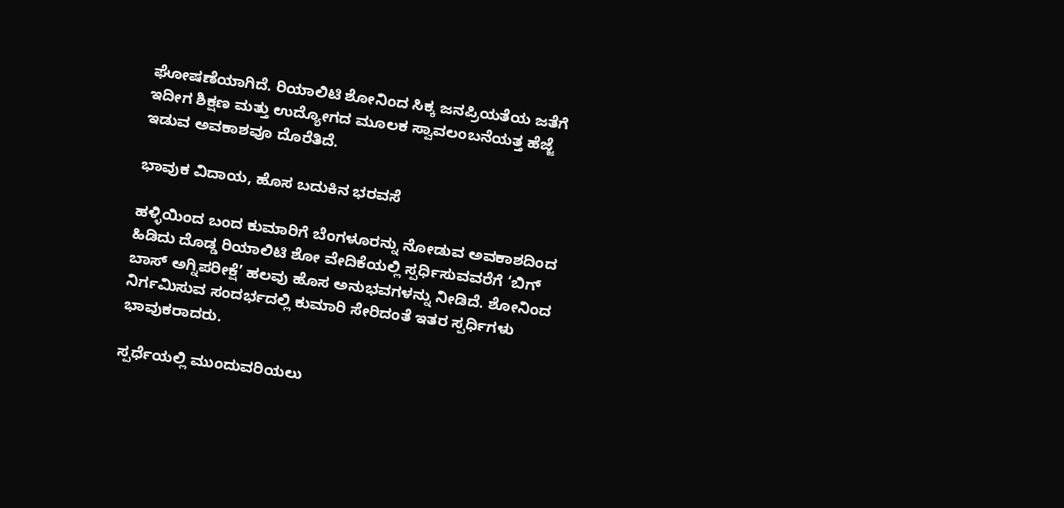ಘೋಷಣೆಯಾಗಿದೆ. ರಿಯಾಲಿಟಿ ಶೋನಿಂದ ಸಿಕ್ಕ ಜನಪ್ರಿಯತೆಯ ಜತೆಗೆ ಇದೀಗ ಶಿಕ್ಷಣ ಮತ್ತು ಉದ್ಯೋಗದ ಮೂಲಕ ಸ್ವಾವಲಂಬನೆಯತ್ತ ಹೆಜ್ಜೆ ಇಡುವ ಅವಕಾಶವೂ ದೊರೆತಿದೆ.

ಭಾವುಕ ವಿದಾಯ, ಹೊಸ ಬದುಕಿನ ಭರವಸೆ

ಹಳ್ಳಿಯಿಂದ ಬಂದ ಕುಮಾರಿಗೆ ಬೆಂಗಳೂರನ್ನು ನೋಡುವ ಅವಕಾಶದಿಂದ ಹಿಡಿದು ದೊಡ್ಡ ರಿಯಾಲಿಟಿ ಶೋ ವೇದಿಕೆಯಲ್ಲಿ ಸ್ಪರ್ಧಿಸುವವರೆಗೆ ‘ಬಿಗ್ ಬಾಸ್ ಅಗ್ನಿಪರೀಕ್ಷೆ’ ಹಲವು ಹೊಸ ಅನುಭವಗಳನ್ನು ನೀಡಿದೆ. ಶೋನಿಂದ ನಿರ್ಗಮಿಸುವ ಸಂದರ್ಭದಲ್ಲಿ ಕುಮಾರಿ ಸೇರಿದಂತೆ ಇತರ ಸ್ಪರ್ಧಿಗಳು ಭಾವುಕರಾದರು.

ಸ್ಪರ್ಧೆಯಲ್ಲಿ ಮುಂದುವರಿಯಲು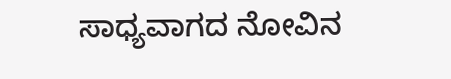ಸಾಧ್ಯವಾಗದ ನೋವಿನ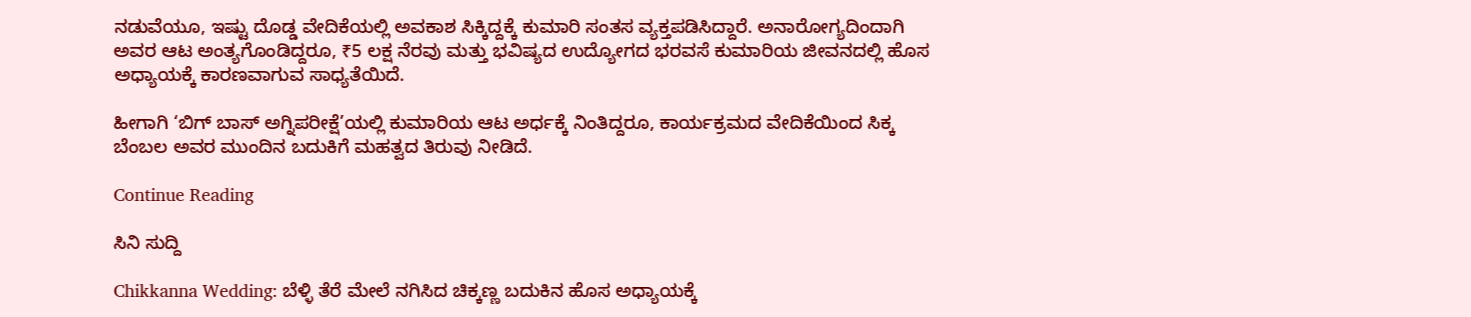ನಡುವೆಯೂ, ಇಷ್ಟು ದೊಡ್ಡ ವೇದಿಕೆಯಲ್ಲಿ ಅವಕಾಶ ಸಿಕ್ಕಿದ್ದಕ್ಕೆ ಕುಮಾರಿ ಸಂತಸ ವ್ಯಕ್ತಪಡಿಸಿದ್ದಾರೆ. ಅನಾರೋಗ್ಯದಿಂದಾಗಿ ಅವರ ಆಟ ಅಂತ್ಯಗೊಂಡಿದ್ದರೂ, ₹5 ಲಕ್ಷ ನೆರವು ಮತ್ತು ಭವಿಷ್ಯದ ಉದ್ಯೋಗದ ಭರವಸೆ ಕುಮಾರಿಯ ಜೀವನದಲ್ಲಿ ಹೊಸ ಅಧ್ಯಾಯಕ್ಕೆ ಕಾರಣವಾಗುವ ಸಾಧ್ಯತೆಯಿದೆ.

ಹೀಗಾಗಿ ‘ಬಿಗ್ ಬಾಸ್ ಅಗ್ನಿಪರೀಕ್ಷೆ’ಯಲ್ಲಿ ಕುಮಾರಿಯ ಆಟ ಅರ್ಧಕ್ಕೆ ನಿಂತಿದ್ದರೂ, ಕಾರ್ಯಕ್ರಮದ ವೇದಿಕೆಯಿಂದ ಸಿಕ್ಕ ಬೆಂಬಲ ಅವರ ಮುಂದಿನ ಬದುಕಿಗೆ ಮಹತ್ವದ ತಿರುವು ನೀಡಿದೆ.

Continue Reading

ಸಿನಿ ಸುದ್ದಿ

Chikkanna Wedding: ಬೆಳ್ಳಿ ತೆರೆ ಮೇಲೆ ನಗಿಸಿದ ಚಿಕ್ಕಣ್ಣ ಬದುಕಿನ ಹೊಸ ಅಧ್ಯಾಯಕ್ಕೆ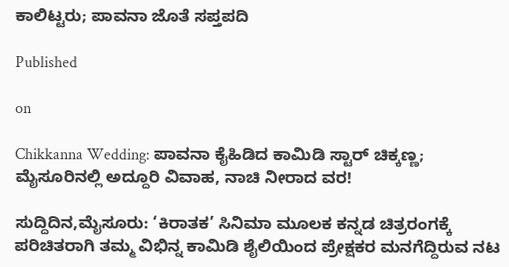ಕಾಲಿಟ್ಟರು; ಪಾವನಾ ಜೊತೆ ಸಪ್ತಪದಿ

Published

on

Chikkanna Wedding: ಪಾವನಾ ಕೈಹಿಡಿದ ಕಾಮಿಡಿ ಸ್ಟಾರ್ ಚಿಕ್ಕಣ್ಣ; ಮೈಸೂರಿನಲ್ಲಿ ಅದ್ದೂರಿ ವಿವಾಹ, ನಾಚಿ ನೀರಾದ ವರ!

ಸುದ್ದಿದಿನ,ಮೈಸೂರು: ‘ಕಿರಾತಕ’ ಸಿನಿಮಾ ಮೂಲಕ ಕನ್ನಡ ಚಿತ್ರರಂಗಕ್ಕೆ ಪರಿಚಿತರಾಗಿ ತಮ್ಮ ವಿಭಿನ್ನ ಕಾಮಿಡಿ ಶೈಲಿಯಿಂದ ಪ್ರೇಕ್ಷಕರ ಮನಗೆದ್ದಿರುವ ನಟ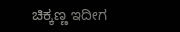ಚಿಕ್ಕಣ್ಣ ಇದೀಗ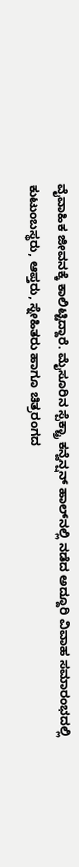ವೈವಾಹಿಕ ಜೀವನಕ್ಕೆ ಕಾಲಿಟ್ಟಿದ್ದಾರೆ. ಮೈಸೂರಿನ ಸ್ಪೆಕ್ಟ್ರಾ ಕನ್ವೆನ್ಷನ್ ಹಾಲ್‌ನಲ್ಲಿ ನಡೆದ ಅದ್ದೂರಿ ವಿವಾಹ ಸಮಾರಂಭದಲ್ಲಿ ಕುಟುಂಬಸ್ಥರು, ಆಪ್ತರು, ಸ್ನೇಹಿತರು ಹಾಗೂ ಚಿತ್ರರಂಗದ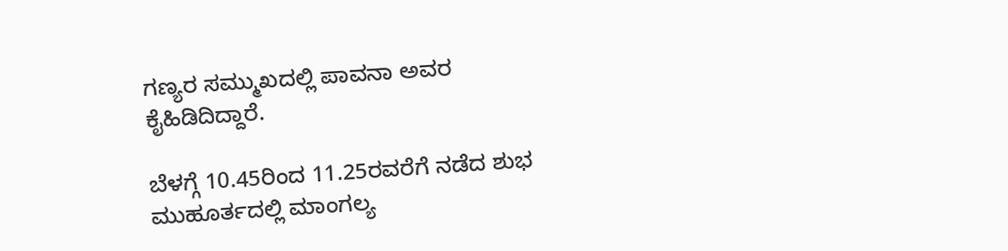ಗಣ್ಯರ ಸಮ್ಮುಖದಲ್ಲಿ ಪಾವನಾ ಅವರ ಕೈಹಿಡಿದಿದ್ದಾರೆ.

ಬೆಳಗ್ಗೆ 10.45ರಿಂದ 11.25ರವರೆಗೆ ನಡೆದ ಶುಭ ಮುಹೂರ್ತದಲ್ಲಿ ಮಾಂಗಲ್ಯ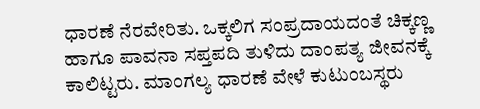ಧಾರಣೆ ನೆರವೇರಿತು. ಒಕ್ಕಲಿಗ ಸಂಪ್ರದಾಯದಂತೆ ಚಿಕ್ಕಣ್ಣ ಹಾಗೂ ಪಾವನಾ ಸಪ್ತಪದಿ ತುಳಿದು ದಾಂಪತ್ಯ ಜೀವನಕ್ಕೆ ಕಾಲಿಟ್ಟರು. ಮಾಂಗಲ್ಯ ಧಾರಣೆ ವೇಳೆ ಕುಟುಂಬಸ್ಥರು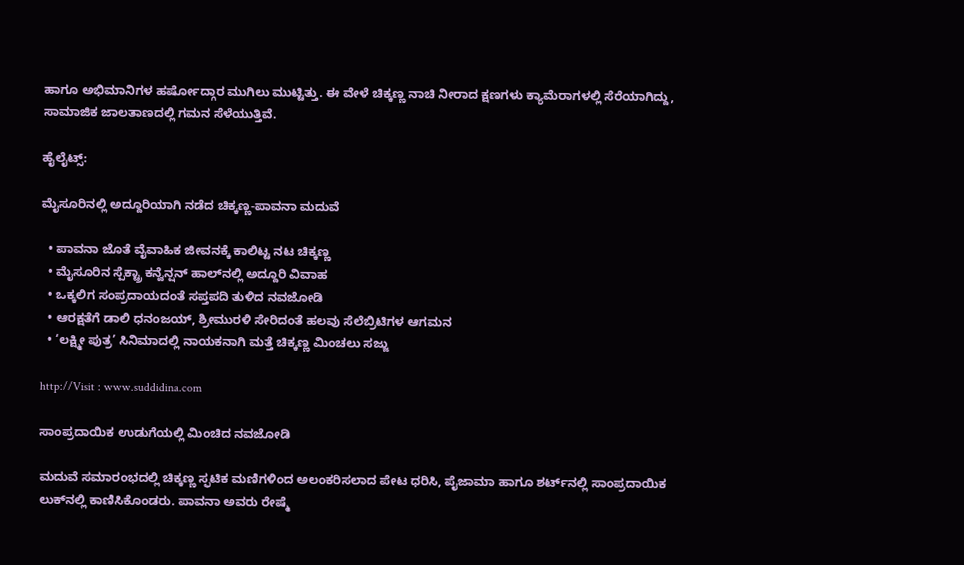ಹಾಗೂ ಅಭಿಮಾನಿಗಳ ಹರ್ಷೋದ್ಗಾರ ಮುಗಿಲು ಮುಟ್ಟಿತ್ತು. ಈ ವೇಳೆ ಚಿಕ್ಕಣ್ಣ ನಾಚಿ ನೀರಾದ ಕ್ಷಣಗಳು ಕ್ಯಾಮೆರಾಗಳಲ್ಲಿ ಸೆರೆಯಾಗಿದ್ದು, ಸಾಮಾಜಿಕ ಜಾಲತಾಣದಲ್ಲಿ ಗಮನ ಸೆಳೆಯುತ್ತಿವೆ.

ಹೈಲೈಟ್ಸ್:

ಮೈಸೂರಿನಲ್ಲಿ ಅದ್ದೂರಿಯಾಗಿ ನಡೆದ ಚಿಕ್ಕಣ್ಣ-ಪಾವನಾ ಮದುವೆ

  • ಪಾವನಾ ಜೊತೆ ವೈವಾಹಿಕ ಜೀವನಕ್ಕೆ ಕಾಲಿಟ್ಟ ನಟ ಚಿಕ್ಕಣ್ಣ
  • ಮೈಸೂರಿನ ಸ್ಪೆಕ್ಟ್ರಾ ಕನ್ವೆನ್ಷನ್ ಹಾಲ್‌ನಲ್ಲಿ ಅದ್ದೂರಿ ವಿವಾಹ
  • ಒಕ್ಕಲಿಗ ಸಂಪ್ರದಾಯದಂತೆ ಸಪ್ತಪದಿ ತುಳಿದ ನವಜೋಡಿ
  • ಆರಕ್ಷತೆಗೆ ಡಾಲಿ ಧನಂಜಯ್, ಶ್ರೀಮುರಳಿ ಸೇರಿದಂತೆ ಹಲವು ಸೆಲೆಬ್ರಿಟಿಗಳ ಆಗಮನ
  • ‘ಲಕ್ಷ್ಮೀ ಪುತ್ರ’ ಸಿನಿಮಾದಲ್ಲಿ ನಾಯಕನಾಗಿ ಮತ್ತೆ ಚಿಕ್ಕಣ್ಣ ಮಿಂಚಲು ಸಜ್ಜು

http://Visit : www.suddidina.com

ಸಾಂಪ್ರದಾಯಿಕ ಉಡುಗೆಯಲ್ಲಿ ಮಿಂಚಿದ ನವಜೋಡಿ

ಮದುವೆ ಸಮಾರಂಭದಲ್ಲಿ ಚಿಕ್ಕಣ್ಣ ಸ್ಫಟಿಕ ಮಣಿಗಳಿಂದ ಅಲಂಕರಿಸಲಾದ ಪೇಟ ಧರಿಸಿ, ಪೈಜಾಮಾ ಹಾಗೂ ಶರ್ಟ್‌ನಲ್ಲಿ ಸಾಂಪ್ರದಾಯಿಕ ಲುಕ್‌ನಲ್ಲಿ ಕಾಣಿಸಿಕೊಂಡರು. ಪಾವನಾ ಅವರು ರೇಷ್ಮೆ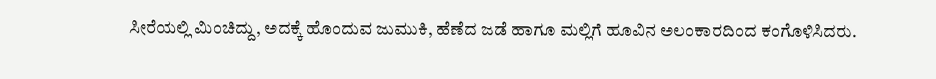ಸೀರೆಯಲ್ಲಿ ಮಿಂಚಿದ್ದು, ಅದಕ್ಕೆ ಹೊಂದುವ ಜುಮುಕಿ, ಹೆಣೆದ ಜಡೆ ಹಾಗೂ ಮಲ್ಲಿಗೆ ಹೂವಿನ ಅಲಂಕಾರದಿಂದ ಕಂಗೊಳಿಸಿದರು.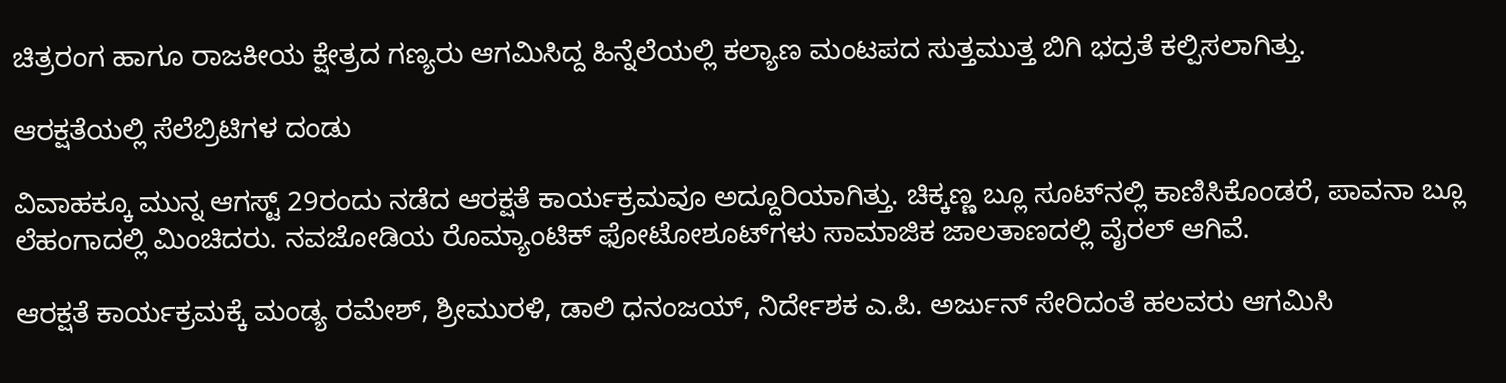ಚಿತ್ರರಂಗ ಹಾಗೂ ರಾಜಕೀಯ ಕ್ಷೇತ್ರದ ಗಣ್ಯರು ಆಗಮಿಸಿದ್ದ ಹಿನ್ನೆಲೆಯಲ್ಲಿ ಕಲ್ಯಾಣ ಮಂಟಪದ ಸುತ್ತಮುತ್ತ ಬಿಗಿ ಭದ್ರತೆ ಕಲ್ಪಿಸಲಾಗಿತ್ತು.

ಆರಕ್ಷತೆಯಲ್ಲಿ ಸೆಲೆಬ್ರಿಟಿಗಳ ದಂಡು

ವಿವಾಹಕ್ಕೂ ಮುನ್ನ ಆಗಸ್ಟ್‌ 29ರಂದು ನಡೆದ ಆರಕ್ಷತೆ ಕಾರ್ಯಕ್ರಮವೂ ಅದ್ದೂರಿಯಾಗಿತ್ತು. ಚಿಕ್ಕಣ್ಣ ಬ್ಲೂ ಸೂಟ್‌ನಲ್ಲಿ ಕಾಣಿಸಿಕೊಂಡರೆ, ಪಾವನಾ ಬ್ಲೂ ಲೆಹಂಗಾದಲ್ಲಿ ಮಿಂಚಿದರು. ನವಜೋಡಿಯ ರೊಮ್ಯಾಂಟಿಕ್ ಫೋಟೋಶೂಟ್‌ಗಳು ಸಾಮಾಜಿಕ ಜಾಲತಾಣದಲ್ಲಿ ವೈರಲ್ ಆಗಿವೆ.

ಆರಕ್ಷತೆ ಕಾರ್ಯಕ್ರಮಕ್ಕೆ ಮಂಡ್ಯ ರಮೇಶ್, ಶ್ರೀಮುರಳಿ, ಡಾಲಿ ಧನಂಜಯ್, ನಿರ್ದೇಶಕ ಎ.ಪಿ. ಅರ್ಜುನ್ ಸೇರಿದಂತೆ ಹಲವರು ಆಗಮಿಸಿ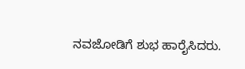ನವಜೋಡಿಗೆ ಶುಭ ಹಾರೈಸಿದರು.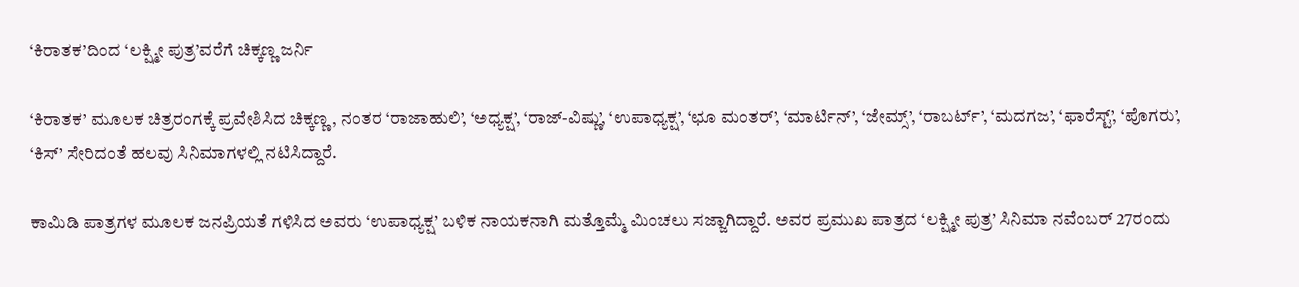‘ಕಿರಾತಕ’ದಿಂದ ‘ಲಕ್ಷ್ಮೀ ಪುತ್ರ’ವರೆಗೆ ಚಿಕ್ಕಣ್ಣ ಜರ್ನಿ

‘ಕಿರಾತಕ’ ಮೂಲಕ ಚಿತ್ರರಂಗಕ್ಕೆ ಪ್ರವೇಶಿಸಿದ ಚಿಕ್ಕಣ್ಣ, ನಂತರ ‘ರಾಜಾಹುಲಿ’, ‘ಅಧ್ಯಕ್ಷ’, ‘ರಾಜ್-ವಿಷ್ಣು’, ‘ಉಪಾಧ್ಯಕ್ಷ’, ‘ಛೂ ಮಂತರ್’, ‘ಮಾರ್ಟಿನ್’, ‘ಜೇಮ್ಸ್’, ‘ರಾಬರ್ಟ್’, ‘ಮದಗಜ’, ‘ಫಾರೆಸ್ಟ್’, ‘ಪೊಗರು’, ‘ಕಿಸ್’ ಸೇರಿದಂತೆ ಹಲವು ಸಿನಿಮಾಗಳಲ್ಲಿ ನಟಿಸಿದ್ದಾರೆ.

ಕಾಮಿಡಿ ಪಾತ್ರಗಳ ಮೂಲಕ ಜನಪ್ರಿಯತೆ ಗಳಿಸಿದ ಅವರು ‘ಉಪಾಧ್ಯಕ್ಷ’ ಬಳಿಕ ನಾಯಕನಾಗಿ ಮತ್ತೊಮ್ಮೆ ಮಿಂಚಲು ಸಜ್ಜಾಗಿದ್ದಾರೆ. ಅವರ ಪ್ರಮುಖ ಪಾತ್ರದ ‘ಲಕ್ಷ್ಮೀ ಪುತ್ರ’ ಸಿನಿಮಾ ನವೆಂಬರ್ 27ರಂದು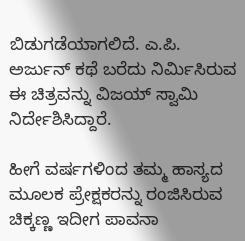ಬಿಡುಗಡೆಯಾಗಲಿದೆ. ಎ.ಪಿ. ಅರ್ಜುನ್ ಕಥೆ ಬರೆದು ನಿರ್ಮಿಸಿರುವ ಈ ಚಿತ್ರವನ್ನು ವಿಜಯ್ ಸ್ವಾಮಿ ನಿರ್ದೇಶಿಸಿದ್ದಾರೆ.

ಹೀಗೆ ವರ್ಷಗಳಿಂದ ತಮ್ಮ ಹಾಸ್ಯದ ಮೂಲಕ ಪ್ರೇಕ್ಷಕರನ್ನು ರಂಜಿಸಿರುವ ಚಿಕ್ಕಣ್ಣ ಇದೀಗ ಪಾವನಾ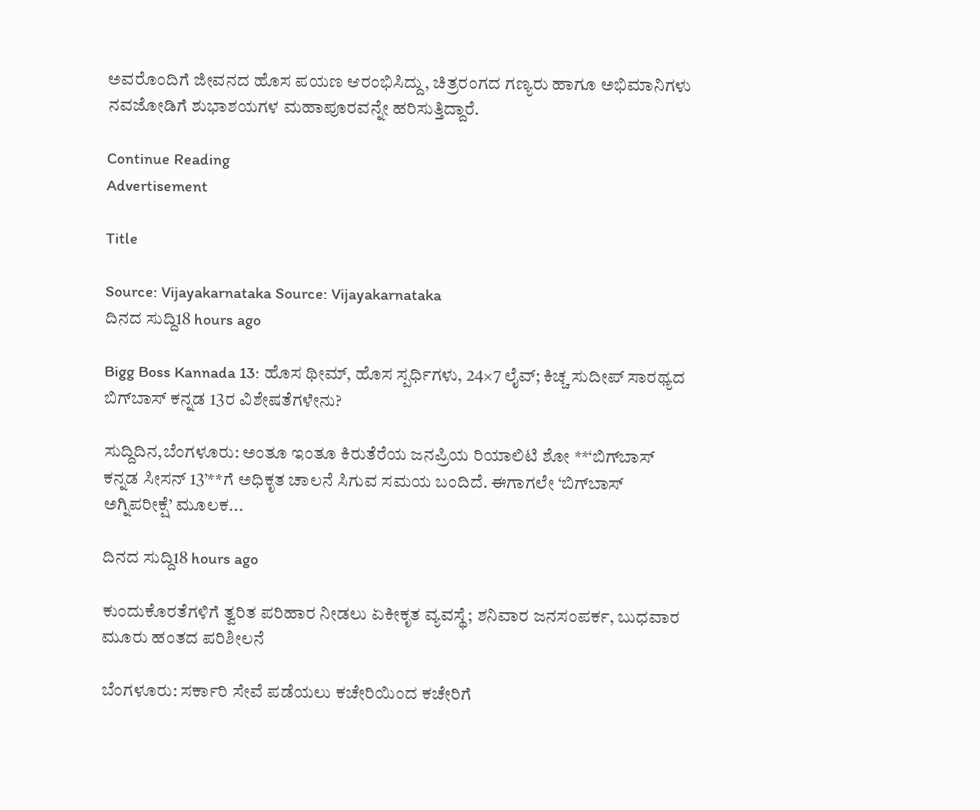ಅವರೊಂದಿಗೆ ಜೀವನದ ಹೊಸ ಪಯಣ ಆರಂಭಿಸಿದ್ದು, ಚಿತ್ರರಂಗದ ಗಣ್ಯರು ಹಾಗೂ ಅಭಿಮಾನಿಗಳು ನವಜೋಡಿಗೆ ಶುಭಾಶಯಗಳ ಮಹಾಪೂರವನ್ನೇ ಹರಿಸುತ್ತಿದ್ದಾರೆ.

Continue Reading
Advertisement

Title

Source: Vijayakarnataka Source: Vijayakarnataka
ದಿನದ ಸುದ್ದಿ18 hours ago

Bigg Boss Kannada 13: ಹೊಸ ಥೀಮ್, ಹೊಸ ಸ್ಪರ್ಧಿಗಳು, 24×7 ಲೈವ್‌; ಕಿಚ್ಚ ಸುದೀಪ್‌ ಸಾರಥ್ಯದ ಬಿಗ್‌ಬಾಸ್‌ ಕನ್ನಡ 13ರ ವಿಶೇಷತೆಗಳೇನು?

ಸುದ್ದಿದಿನ,ಬೆಂಗಳೂರು: ಅಂತೂ ಇಂತೂ ಕಿರುತೆರೆಯ ಜನಪ್ರಿಯ ರಿಯಾಲಿಟಿ ಶೋ **‘ಬಿಗ್‌ಬಾಸ್‌ ಕನ್ನಡ ಸೀಸನ್‌ 13’**ಗೆ ಅಧಿಕೃತ ಚಾಲನೆ ಸಿಗುವ ಸಮಯ ಬಂದಿದೆ. ಈಗಾಗಲೇ ‘ಬಿಗ್‌ಬಾಸ್‌ ಅಗ್ನಿಪರೀಕ್ಷೆ’ ಮೂಲಕ...

ದಿನದ ಸುದ್ದಿ18 hours ago

ಕುಂದುಕೊರತೆಗಳಿಗೆ ತ್ವರಿತ ಪರಿಹಾರ ನೀಡಲು ಏಕೀಕೃತ ವ್ಯವಸ್ಥೆ; ಶನಿವಾರ ಜನಸಂಪರ್ಕ, ಬುಧವಾರ ಮೂರು ಹಂತದ ಪರಿಶೀಲನೆ

ಬೆಂಗಳೂರು: ಸರ್ಕಾರಿ ಸೇವೆ ಪಡೆಯಲು ಕಚೇರಿಯಿಂದ ಕಚೇರಿಗೆ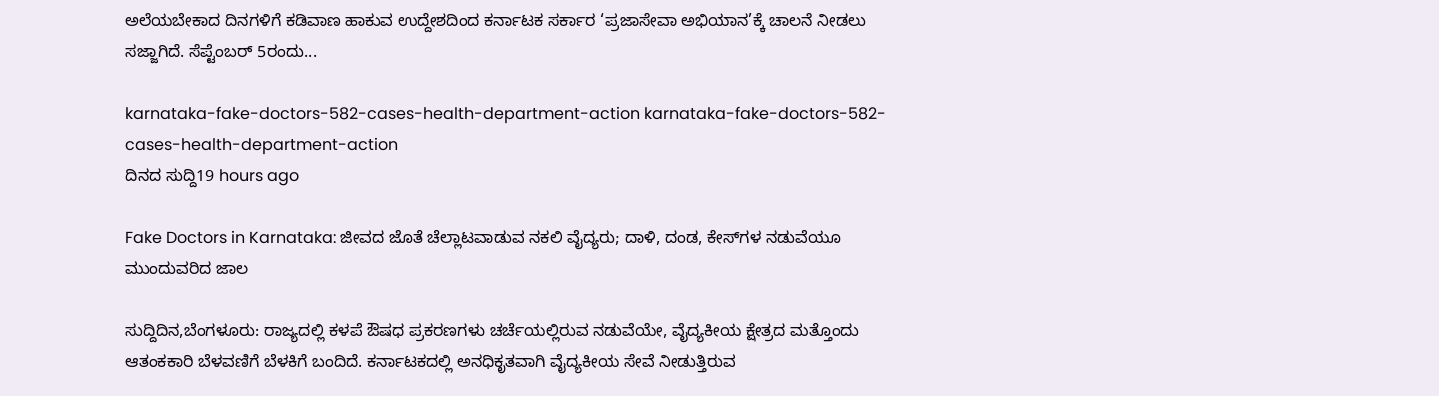ಅಲೆಯಬೇಕಾದ ದಿನಗಳಿಗೆ ಕಡಿವಾಣ ಹಾಕುವ ಉದ್ದೇಶದಿಂದ ಕರ್ನಾಟಕ ಸರ್ಕಾರ ‘ಪ್ರಜಾಸೇವಾ ಅಭಿಯಾನ’ಕ್ಕೆ ಚಾಲನೆ ನೀಡಲು ಸಜ್ಜಾಗಿದೆ. ಸೆಪ್ಟೆಂಬರ್ 5ರಂದು...

karnataka-fake-doctors-582-cases-health-department-action karnataka-fake-doctors-582-cases-health-department-action
ದಿನದ ಸುದ್ದಿ19 hours ago

Fake Doctors in Karnataka: ಜೀವದ ಜೊತೆ ಚೆಲ್ಲಾಟವಾಡುವ ನಕಲಿ ವೈದ್ಯರು; ದಾಳಿ, ದಂಡ, ಕೇಸ್‌ಗಳ ನಡುವೆಯೂ ಮುಂದುವರಿದ ಜಾಲ

ಸುದ್ದಿದಿನ,ಬೆಂಗಳೂರು: ರಾಜ್ಯದಲ್ಲಿ ಕಳಪೆ ಔಷಧ ಪ್ರಕರಣಗಳು ಚರ್ಚೆಯಲ್ಲಿರುವ ನಡುವೆಯೇ, ವೈದ್ಯಕೀಯ ಕ್ಷೇತ್ರದ ಮತ್ತೊಂದು ಆತಂಕಕಾರಿ ಬೆಳವಣಿಗೆ ಬೆಳಕಿಗೆ ಬಂದಿದೆ. ಕರ್ನಾಟಕದಲ್ಲಿ ಅನಧಿಕೃತವಾಗಿ ವೈದ್ಯಕೀಯ ಸೇವೆ ನೀಡುತ್ತಿರುವ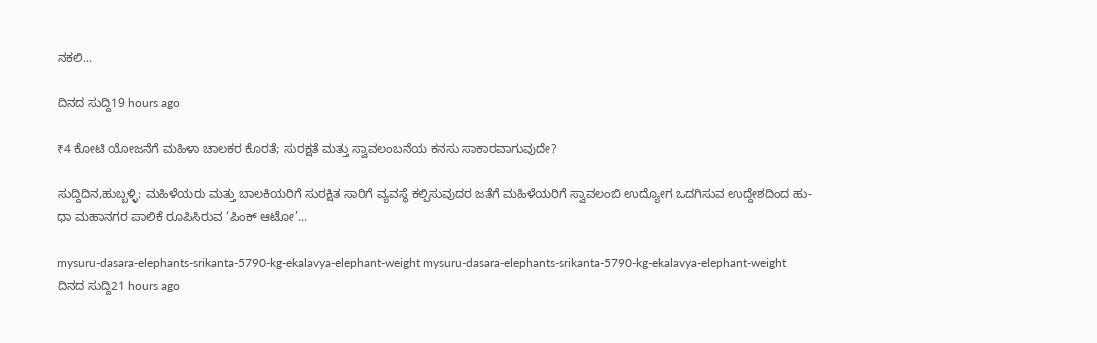ನಕಲಿ...

ದಿನದ ಸುದ್ದಿ19 hours ago

₹4 ಕೋಟಿ ಯೋಜನೆಗೆ ಮಹಿಳಾ ಚಾಲಕರ ಕೊರತೆ; ಸುರಕ್ಷತೆ ಮತ್ತು ಸ್ವಾವಲಂಬನೆಯ ಕನಸು ಸಾಕಾರವಾಗುವುದೇ?

ಸುದ್ದಿದಿನ,ಹುಬ್ಬಳ್ಳಿ: ಮಹಿಳೆಯರು ಮತ್ತು ಬಾಲಕಿಯರಿಗೆ ಸುರಕ್ಷಿತ ಸಾರಿಗೆ ವ್ಯವಸ್ಥೆ ಕಲ್ಪಿಸುವುದರ ಜತೆಗೆ ಮಹಿಳೆಯರಿಗೆ ಸ್ವಾವಲಂಬಿ ಉದ್ಯೋಗ ಒದಗಿಸುವ ಉದ್ದೇಶದಿಂದ ಹು-ಧಾ ಮಹಾನಗರ ಪಾಲಿಕೆ ರೂಪಿಸಿರುವ ‘ಪಿಂಕ್‌ ಆಟೋ’...

mysuru-dasara-elephants-srikanta-5790-kg-ekalavya-elephant-weight mysuru-dasara-elephants-srikanta-5790-kg-ekalavya-elephant-weight
ದಿನದ ಸುದ್ದಿ21 hours ago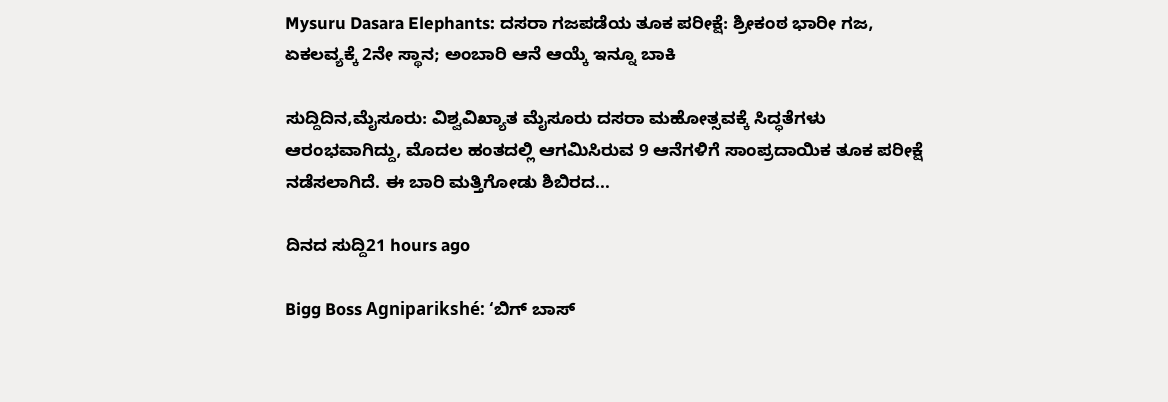Mysuru Dasara Elephants: ದಸರಾ ಗಜಪಡೆಯ ತೂಕ ಪರೀಕ್ಷೆ: ಶ್ರೀಕಂಠ ಭಾರೀ ಗಜ, ಏಕಲವ್ಯಕ್ಕೆ 2ನೇ ಸ್ಥಾನ; ಅಂಬಾರಿ ಆನೆ ಆಯ್ಕೆ ಇನ್ನೂ ಬಾಕಿ

ಸುದ್ದಿದಿನ,ಮೈಸೂರು: ವಿಶ್ವವಿಖ್ಯಾತ ಮೈಸೂರು ದಸರಾ ಮಹೋತ್ಸವಕ್ಕೆ ಸಿದ್ಧತೆಗಳು ಆರಂಭವಾಗಿದ್ದು, ಮೊದಲ ಹಂತದಲ್ಲಿ ಆಗಮಿಸಿರುವ 9 ಆನೆಗಳಿಗೆ ಸಾಂಪ್ರದಾಯಿಕ ತೂಕ ಪರೀಕ್ಷೆ ನಡೆಸಲಾಗಿದೆ. ಈ ಬಾರಿ ಮತ್ತಿಗೋಡು ಶಿಬಿರದ...

ದಿನದ ಸುದ್ದಿ21 hours ago

Bigg Boss Agniparikshé: ‘ಬಿಗ್ ಬಾಸ್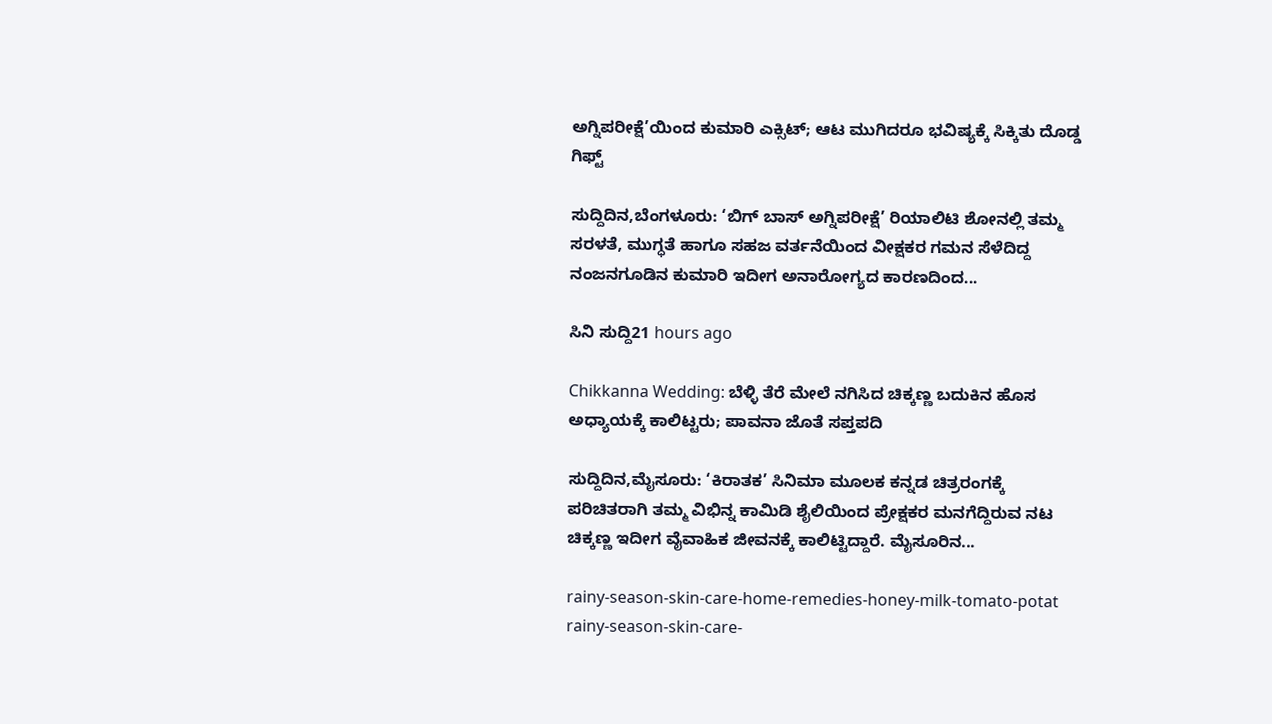ಅಗ್ನಿಪರೀಕ್ಷೆ’ಯಿಂದ ಕುಮಾರಿ ಎಕ್ಸಿಟ್; ಆಟ ಮುಗಿದರೂ ಭವಿಷ್ಯಕ್ಕೆ ಸಿಕ್ಕಿತು ದೊಡ್ಡ ಗಿಫ್ಟ್

ಸುದ್ದಿದಿನ,ಬೆಂಗಳೂರು: ‘ಬಿಗ್ ಬಾಸ್ ಅಗ್ನಿಪರೀಕ್ಷೆ’ ರಿಯಾಲಿಟಿ ಶೋನಲ್ಲಿ ತಮ್ಮ ಸರಳತೆ, ಮುಗ್ಧತೆ ಹಾಗೂ ಸಹಜ ವರ್ತನೆಯಿಂದ ವೀಕ್ಷಕರ ಗಮನ ಸೆಳೆದಿದ್ದ ನಂಜನಗೂಡಿನ ಕುಮಾರಿ ಇದೀಗ ಅನಾರೋಗ್ಯದ ಕಾರಣದಿಂದ...

ಸಿನಿ ಸುದ್ದಿ21 hours ago

Chikkanna Wedding: ಬೆಳ್ಳಿ ತೆರೆ ಮೇಲೆ ನಗಿಸಿದ ಚಿಕ್ಕಣ್ಣ ಬದುಕಿನ ಹೊಸ ಅಧ್ಯಾಯಕ್ಕೆ ಕಾಲಿಟ್ಟರು; ಪಾವನಾ ಜೊತೆ ಸಪ್ತಪದಿ

ಸುದ್ದಿದಿನ,ಮೈಸೂರು: ‘ಕಿರಾತಕ’ ಸಿನಿಮಾ ಮೂಲಕ ಕನ್ನಡ ಚಿತ್ರರಂಗಕ್ಕೆ ಪರಿಚಿತರಾಗಿ ತಮ್ಮ ವಿಭಿನ್ನ ಕಾಮಿಡಿ ಶೈಲಿಯಿಂದ ಪ್ರೇಕ್ಷಕರ ಮನಗೆದ್ದಿರುವ ನಟ ಚಿಕ್ಕಣ್ಣ ಇದೀಗ ವೈವಾಹಿಕ ಜೀವನಕ್ಕೆ ಕಾಲಿಟ್ಟಿದ್ದಾರೆ. ಮೈಸೂರಿನ...

rainy-season-skin-care-home-remedies-honey-milk-tomato-potat rainy-season-skin-care-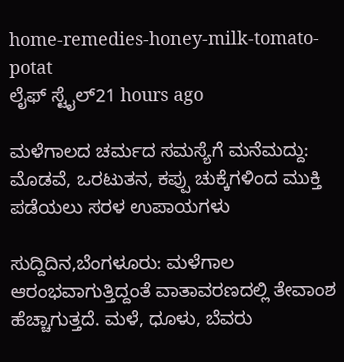home-remedies-honey-milk-tomato-potat
ಲೈಫ್ ಸ್ಟೈಲ್21 hours ago

ಮಳೆಗಾಲದ ಚರ್ಮದ ಸಮಸ್ಯೆಗೆ ಮನೆಮದ್ದು: ಮೊಡವೆ, ಒರಟುತನ, ಕಪ್ಪು ಚುಕ್ಕೆಗಳಿಂದ ಮುಕ್ತಿ ಪಡೆಯಲು ಸರಳ ಉಪಾಯಗಳು

ಸುದ್ದಿದಿನ,ಬೆಂಗಳೂರು: ಮಳೆಗಾಲ ಆರಂಭವಾಗುತ್ತಿದ್ದಂತೆ ವಾತಾವರಣದಲ್ಲಿ ತೇವಾಂಶ ಹೆಚ್ಚಾಗುತ್ತದೆ. ಮಳೆ, ಧೂಳು, ಬೆವರು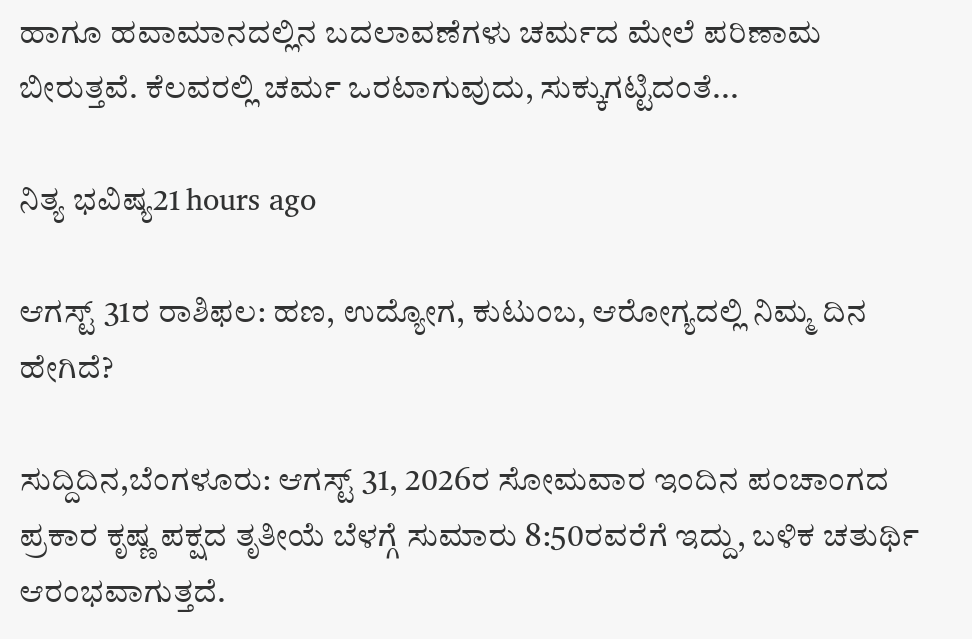ಹಾಗೂ ಹವಾಮಾನದಲ್ಲಿನ ಬದಲಾವಣೆಗಳು ಚರ್ಮದ ಮೇಲೆ ಪರಿಣಾಮ ಬೀರುತ್ತವೆ. ಕೆಲವರಲ್ಲಿ ಚರ್ಮ ಒರಟಾಗುವುದು, ಸುಕ್ಕುಗಟ್ಟಿದಂತೆ...

ನಿತ್ಯ ಭವಿಷ್ಯ21 hours ago

ಆಗಸ್ಟ್‌ 31ರ ರಾಶಿಫಲ: ಹಣ, ಉದ್ಯೋಗ, ಕುಟುಂಬ, ಆರೋಗ್ಯದಲ್ಲಿ ನಿಮ್ಮ ದಿನ ಹೇಗಿದೆ?

ಸುದ್ದಿದಿನ,ಬೆಂಗಳೂರು: ಆಗಸ್ಟ್‌ 31, 2026ರ ಸೋಮವಾರ ಇಂದಿನ ಪಂಚಾಂಗದ ಪ್ರಕಾರ ಕೃಷ್ಣ ಪಕ್ಷದ ತೃತೀಯೆ ಬೆಳಗ್ಗೆ ಸುಮಾರು 8:50ರವರೆಗೆ ಇದ್ದು, ಬಳಿಕ ಚತುರ್ಥಿ ಆರಂಭವಾಗುತ್ತದೆ.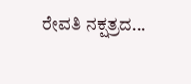ರೇವತಿ ನಕ್ಷತ್ರದ...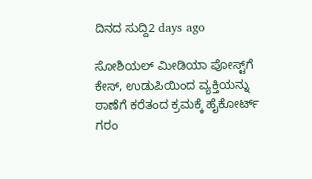ದಿನದ ಸುದ್ದಿ2 days ago

ಸೋಶಿಯಲ್ ಮೀಡಿಯಾ ಪೋಸ್ಟ್‌ಗೆ ಕೇಸ್‌, ಉಡುಪಿಯಿಂದ ವ್ಯಕ್ತಿಯನ್ನು ಠಾಣೆಗೆ ಕರೆತಂದ ಕ್ರಮಕ್ಕೆ ಹೈಕೋರ್ಟ್‌ ಗರಂ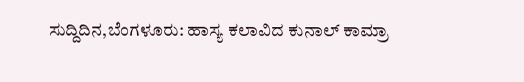ಸುದ್ದಿದಿನ,ಬೆಂಗಳೂರು: ಹಾಸ್ಯ ಕಲಾವಿದ ಕುನಾಲ್‌ ಕಾಮ್ರಾ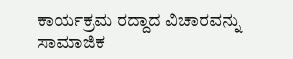ಕಾರ್ಯಕ್ರಮ ರದ್ದಾದ ವಿಚಾರವನ್ನು ಸಾಮಾಜಿಕ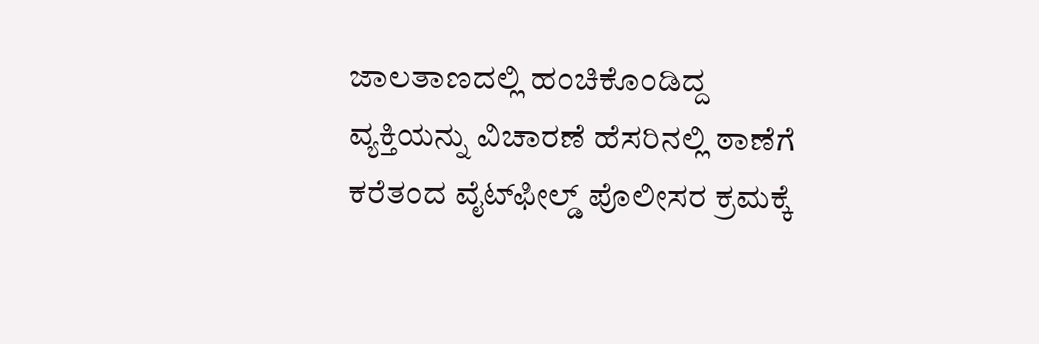ಜಾಲತಾಣದಲ್ಲಿ ಹಂಚಿಕೊಂಡಿದ್ದ ವ್ಯಕ್ತಿಯನ್ನು ವಿಚಾರಣೆ ಹೆಸರಿನಲ್ಲಿ ಠಾಣೆಗೆ ಕರೆತಂದ ವೈಟ್‌ಫೀಲ್ಡ್ ಪೊಲೀಸರ ಕ್ರಮಕ್ಕೆ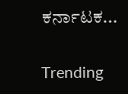ಕರ್ನಾಟಕ...

Trending